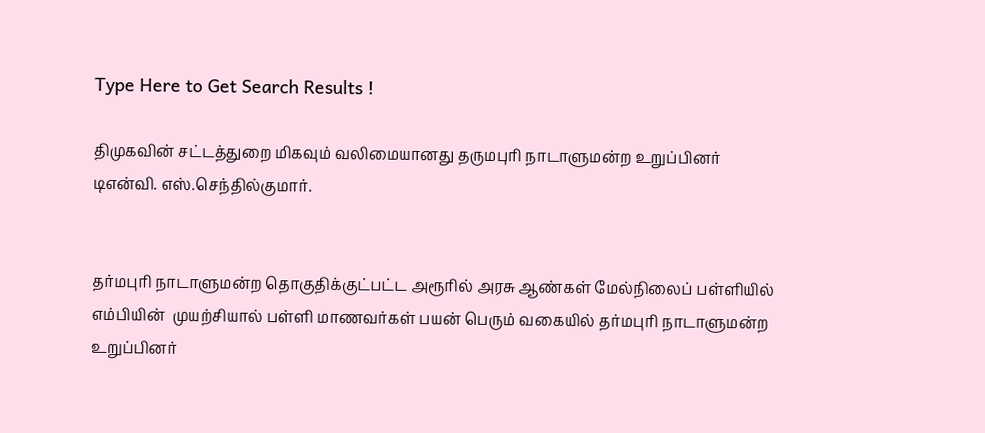Type Here to Get Search Results !

திமுகவின் சட்டத்துறை மிகவும் வலிமையானது தருமபுரி நாடாளுமன்ற உறுப்பினர் டிஎன்வி. எஸ்.செந்தில்குமார்.


தர்மபுரி நாடாளுமன்ற தொகுதிக்குட்பட்ட அரூரில் அரசு ஆண்கள் மேல்நிலைப் பள்ளியில் எம்பியின்  முயற்சியால் பள்ளி மாணவர்கள் பயன் பெரும் வகையில் தர்மபுரி நாடாளுமன்ற உறுப்பினர்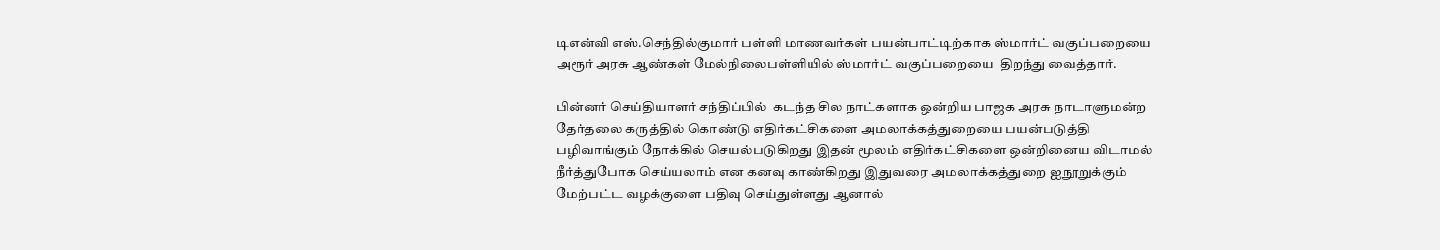டிஎன்வி எஸ்.செந்தில்குமார் பள்ளி மாணவர்கள் பயன்பாட்டிற்காக ஸ்மார்ட் வகுப்பறையை அரூர் அரசு ஆண்கள் மேல்நிலைபள்ளியில் ஸ்மார்ட் வகுப்பறையை  திறந்து வைத்தார்.

பின்னர் செய்தியாளர் சந்திப்பில்  கடந்த சில நாட்களாக ஒன்றிய பாஜக அரசு நாடாளுமன்ற தேர்தலை கருத்தில் கொண்டு எதிர்கட்சிகளை அமலாக்கத்துறையை பயன்படுத்தி  பழிவாங்கும் நோக்கில் செயல்படுகிறது இதன் மூலம் எதிர்கட்சிகளை ஒன்றினைய விடாமல் நீர்த்துபோக செய்யலாம் என கனவு காண்கிறது இதுவரை அமலாக்கத்துறை ஐநூறுக்கும் மேற்பட்ட வழக்குளை பதிவு செய்துள்ளது ஆனால்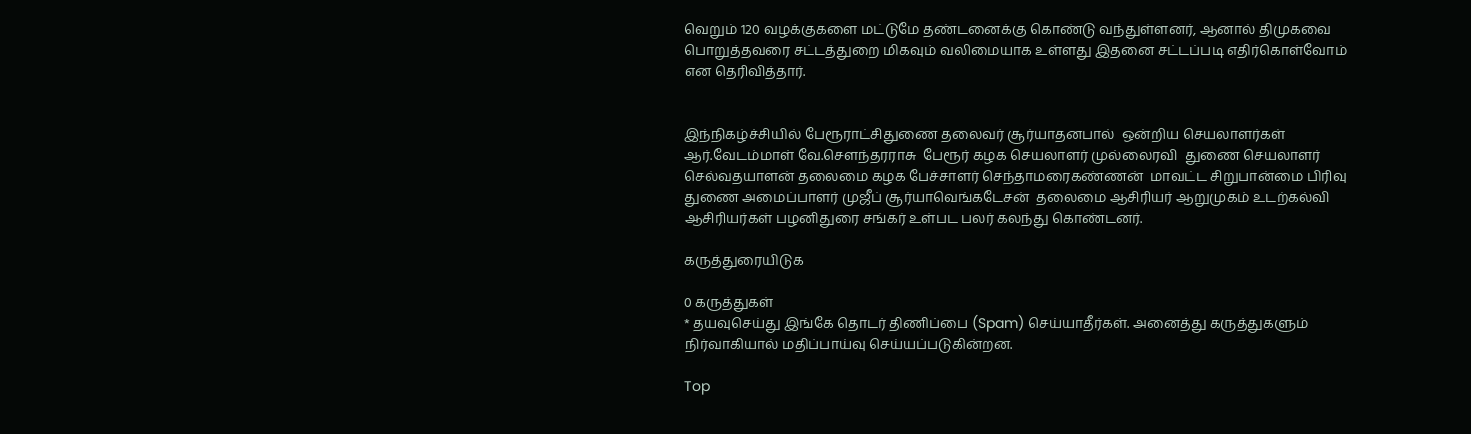வெறும் 120 வழக்குகளை மட்டுமே தண்டனைக்கு கொண்டு வந்துள்ளனர், ஆனால் திமுகவை பொறுத்தவரை சட்டத்துறை மிகவும் வலிமையாக உள்ளது இதனை சட்டப்படி எதிர்கொள்வோம் என தெரிவித்தார்.


இந்நிகழ்ச்சியில் பேரூராட்சிதுணை தலைவர் சூர்யாதனபால்  ஒன்றிய செயலாளர்கள் ஆர்.வேடம்மாள் வே.சௌந்தரராசு  பேரூர் கழக செயலாளர் முல்லைரவி  துணை செயலாளர் செல்வதயாளன் தலைமை கழக பேச்சாளர் செந்தாமரைகண்ணன்  மாவட்ட சிறுபான்மை பிரிவு துணை அமைப்பாளர் முஜீப் சூர்யாவெங்கடேசன்  தலைமை ஆசிரியர் ஆறுமுகம் உடற்கல்வி ஆசிரியர்கள் பழனிதுரை சங்கர் உள்பட பலர் கலந்து கொண்டனர்.

கருத்துரையிடுக

0 கருத்துகள்
* தயவுசெய்து இங்கே தொடர் திணிப்பை (Spam) செய்யாதீர்கள். அனைத்து கருத்துகளும் நிர்வாகியால் மதிப்பாய்வு செய்யப்படுகின்றன.

Top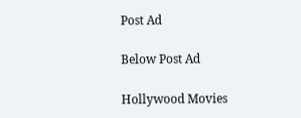Post Ad

Below Post Ad

Hollywood Movies